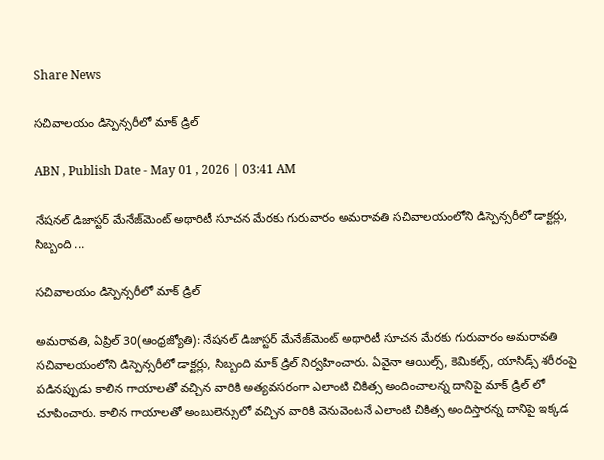Share News

సచివాలయం డిస్పెన్సరీలో మాక్‌ డ్రిల్‌

ABN , Publish Date - May 01 , 2026 | 03:41 AM

నేషనల్‌ డిజాస్టర్‌ మేనేజ్‌మెంట్‌ అథారిటీ సూచన మేరకు గురువారం అమరావతి సచివాలయంలోని డిస్పెన్సరీలో డాక్టర్లు, సిబ్బంది ...

సచివాలయం డిస్పెన్సరీలో మాక్‌ డ్రిల్‌

అమరావతి, ఏప్రిల్‌ 30(ఆంధ్రజ్యోతి): నేషనల్‌ డిజాస్టర్‌ మేనేజ్‌మెంట్‌ అథారిటీ సూచన మేరకు గురువారం అమరావతి సచివాలయంలోని డిస్పెన్సరీలో డాక్టర్లు, సిబ్బంది మాక్‌ డ్రిల్‌ నిర్వహించారు. ఏవైనా ఆయిల్స్‌, కెమికల్స్‌, యాసిడ్స్‌ శరీరంపై పడినప్పుడు కాలిన గాయాలతో వచ్చిన వారికి అత్యవసరంగా ఎలాంటి చికిత్స అందించాలన్న దానిపై మాక్‌ డ్రిల్‌ లో చూపించారు. కాలిన గాయాలతో అంబులెన్సులో వచ్చిన వారికి వెనువెంటనే ఎలాంటి చికిత్స అందిస్తారన్న దానిపై ఇక్కడ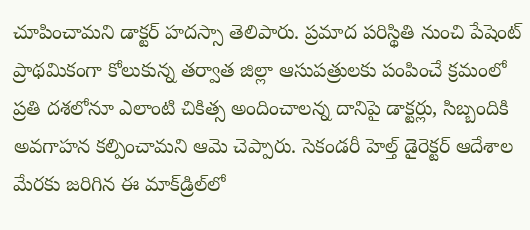చూపించామని డాక్టర్‌ హదస్సా తెలిపారు. ప్రమాద పరిస్థితి నుంచి పేషెంట్‌ ప్రాథమికంగా కోలుకున్న తర్వాత జిల్లా ఆసుపత్రులకు పంపించే క్రమంలో ప్రతి దశలోనూ ఎలాంటి చికిత్స అందించాలన్న దానిపై డాక్టర్లు, సిబ్బందికి అవగాహన కల్పించామని ఆమె చెప్పారు. సెకండరీ హెల్త్‌ డైరెక్టర్‌ ఆదేశాల మేరకు జరిగిన ఈ మాక్‌డ్రిల్‌లో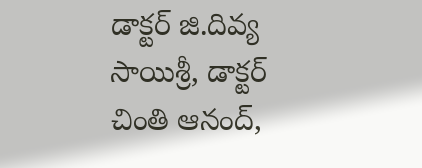డాక్టర్‌ జి.దివ్య సాయిశ్రీ, డాక్టర్‌ చింతి ఆనంద్‌,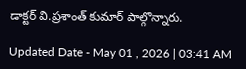డాక్టర్‌ వి.ప్రశాంత్‌ కుమార్‌ పాల్గొన్నారు.

Updated Date - May 01 , 2026 | 03:41 AM